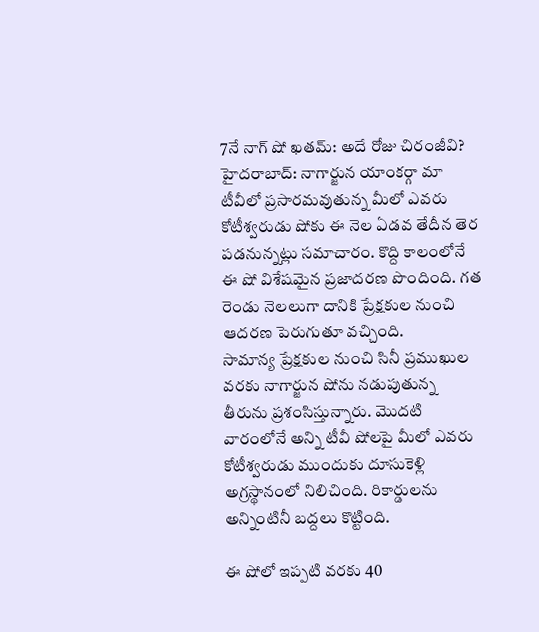7నే నాగ్ షో ఖతమ్: అదే రోజు చిరంజీవి?
హైదరాబాద్: నాగార్జున యాంకర్గా మా టీవీలో ప్రసారమవుతున్న మీలో ఎవరు కోటీశ్వరుడు షోకు ఈ నెల ఏడవ తేదీన తెర పడనున్నట్లు సమాచారం. కొద్ది కాలంలోనే ఈ షో విశేషమైన ప్రజాదరణ పొందింది. గత రెండు నెలలుగా దానికి ప్రేక్షకుల నుంచి ఆదరణ పెరుగుతూ వచ్చింది.
సామాన్య ప్రేక్షకుల నుంచి సినీ ప్రముఖుల వరకు నాగార్జున షోను నడుపుతున్న తీరును ప్రశంసిస్తున్నారు. మొదటి వారంలోనే అన్ని టీవీ షోలపై మీలో ఎవరు కోటీశ్వరుడు ముందుకు దూసుకెళ్లి అగ్రస్థానంలో నిలిచింది. రికార్డులను అన్నింటినీ బద్దలు కొట్టింది.

ఈ షోలో ఇప్పటి వరకు 40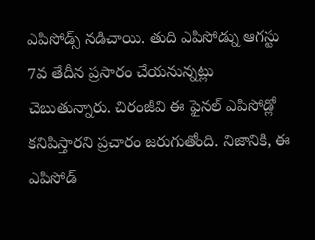ఎపిసోడ్స్ నడిచాయి. తుది ఎపిసోడ్ను ఆగస్టు 7వ తేదీన ప్రసారం చేయనున్నట్లు చెబుతున్నారు. చిరంజీవి ఈ ఫైనల్ ఎపిసోడ్లో కనిపిస్తారని ప్రచారం జరుగుతోంది. నిజానికి, ఈ ఎపిసోడ్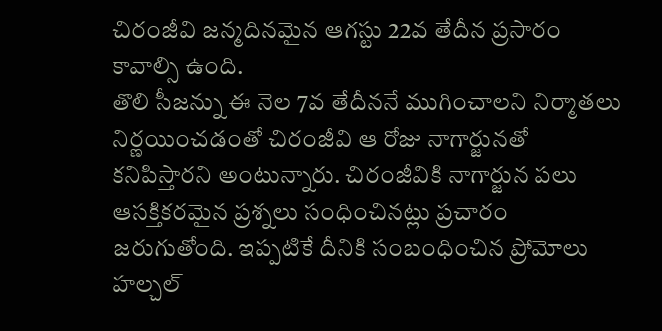చిరంజీవి జన్మదినమైన ఆగస్టు 22వ తేదీన ప్రసారం కావాల్సి ఉంది.
తొలి సీజన్ను ఈ నెల 7వ తేదీననే ముగించాలని నిర్మాతలు నిర్ణయించడంతో చిరంజీవి ఆ రోజు నాగార్జునతో కనిపిస్తారని అంటున్నారు. చిరంజీవికి నాగార్జున పలు ఆసక్తికరమైన ప్రశ్నలు సంధించినట్లు ప్రచారం జరుగుతోంది. ఇప్పటికే దీనికి సంబంధించిన ప్రోమోలు హల్చల్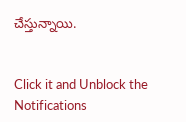చేస్తున్నాయి.


Click it and Unblock the Notifications